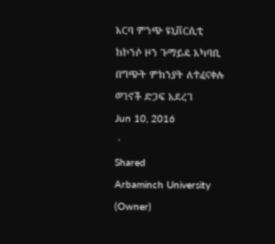አርባ ምንጭ ዩኒቨርሲቲ ከኮንሶ ዞን ጉማይዴ አካባቢ በግጭት ምክንያት ለተፈናቀሉ ወገኖች ድጋፍ አደረገ
Jun 10, 2016
 ·
Shared
Arbaminch University (Owner)